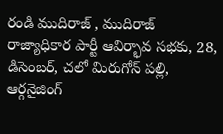రండి ముదిరాజ్ , ముదిరాజ్ రాజ్యాధికార పార్టీ ఆవిర్భావ సభకు, 28, డిసెంబర్, చలో మిరుగోన్ పల్లి, ఆర్గనైజింగ్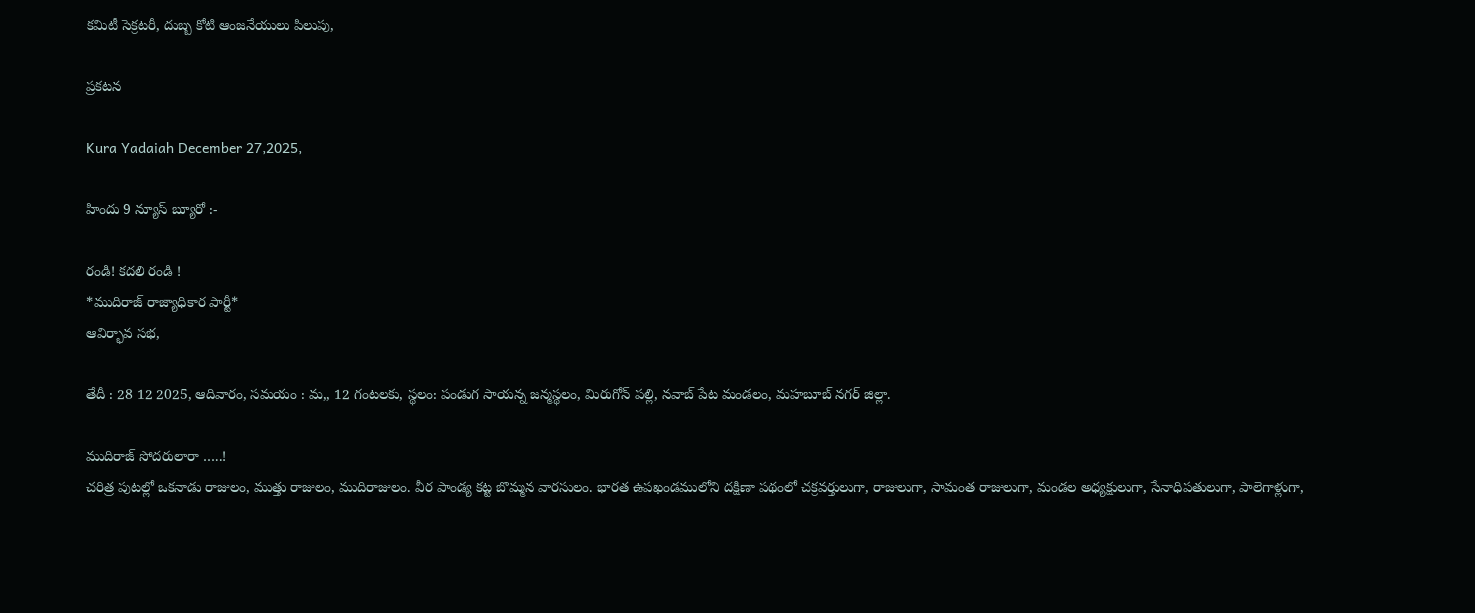కమిటీ సెక్రటరీ, దుబ్బ కోటి ఆంజనేయులు పిలుపు,

ప్రకటన

Kura Yadaiah December 27,2025,

హిందు 9 న్యూస్ బ్యూరో :-

రండి! కదలి రండి !
*ముదిరాజ్ రాజ్యాధికార పార్టీ*
ఆవిర్భావ సభ,

తేదీ : 28 12 2025, ఆదివారం, సమయం : మ,, 12 గంటలకు, స్థలం: పండుగ సాయన్న జన్మస్థలం, మిరుగోన్ పల్లి, నవాబ్ పేట మండలం, మహబూబ్ నగర్ జిల్లా.

ముదిరాజ్ సోదరులారా …..!
చరిత్ర పుటల్లో ఒకనాడు రాజులం, ముత్తు రాజులం, ముదిరాజులం. వీర పాండ్య కట్ట బొమ్మన వారసులం. భారత ఉపఖండములోని దక్షిణా పథంలో చక్రవర్తులుగా, రాజులుగా, సామంత రాజులుగా, మండల అధ్యక్షులుగా, సేనాధిపతులుగా, పాలెగాళ్లుగా,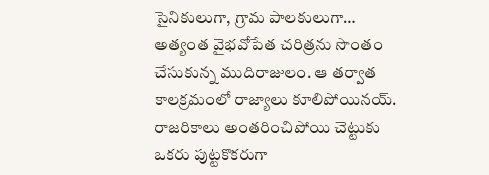సైనికులుగా, గ్రామ పాలకులుగా… అత్యంత వైభవోపేత చరిత్రను సొంతం చేసుకున్న ముదిరాజులం. ఆ తర్వాత కాలక్రమంలో రాజ్యాలు కూలిపోయినయ్. రాజరికాలు అంతరించిపోయి చెట్టుకు ఒకరు పుట్టకొకరుగా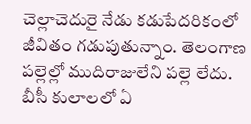చెల్లాచెదురై నేడు కడుపేదరికంలో జీవితం గడుపుతున్నాం. తెలంగాణ పల్లెల్లో ముదిరాజులేని పల్లె లేదు. బీసీ కులాలలో ఏ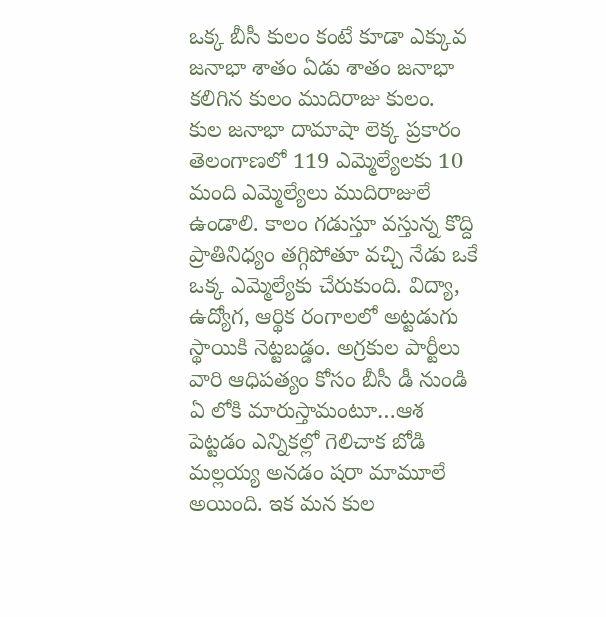ఒక్క బీసీ కులం కంటే కూడా ఎక్కువ జనాభా శాతం ఏడు శాతం జనాభా కలిగిన కులం ముదిరాజు కులం.
కుల జనాభా దామాషా లెక్క ప్రకారం తెలంగాణలో 119 ఎమ్మెల్యేలకు 10 మంది ఎమ్మెల్యేలు ముదిరాజులే ఉండాలి. కాలం గడుస్తూ వస్తున్న కొద్ది ప్రాతినిధ్యం తగ్గిపోతూ వచ్చి నేడు ఒకే ఒక్క ఎమ్మెల్యేకు చేరుకుంది. విద్యా, ఉద్యోగ, ఆర్థిక రంగాలలో అట్టడుగు స్థాయికి నెట్టబడ్డం. అగ్రకుల పార్టీలు వారి ఆధిపత్యం కోసం బీసీ డీ నుండి ఏ లోకి మారుస్తామంటూ…ఆశ పెట్టడం ఎన్నికల్లో గెలిచాక బోడి మల్లయ్య అనడం షరా మామూలే అయింది. ఇక మన కుల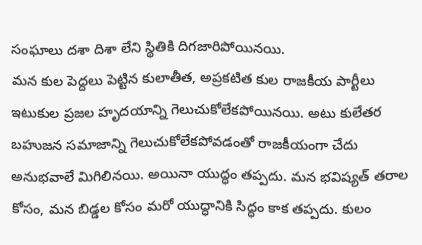సంఘాలు దశా దిశా లేని స్థితికి దిగజారిపోయినయి.
మన కుల పెద్దలు పెట్టిన కులాతీత, అప్రకటిత కుల రాజకీయ పార్టీలు ఇటుకుల ప్రజల హృదయాన్ని గెలుచుకోలేకపోయినయి. అటు కులేతర బహుజన సమాజాన్ని గెలుచుకోలేకపోవడంతో రాజకీయంగా చేదు అనుభవాలే మిగిలినయి. అయినా యుద్ధం తప్పదు. మన భవిష్యత్ తరాల కోసం, మన బిడ్డల కోసం మరో యుద్ధానికి సిద్ధం కాక తప్పదు. కులం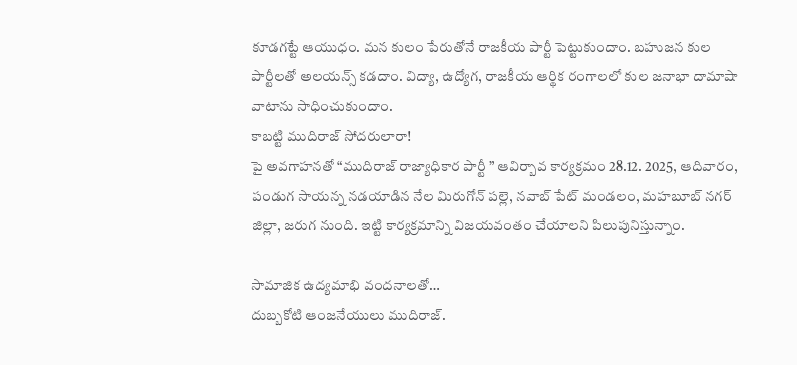కూడగట్టే ఆయుధం. మన కులం పేరుతోనే రాజకీయ పార్టీ పెట్టుకుందాం. బహుజన కుల పార్టీలతో అలయన్స్ కడదాం. విద్యా, ఉద్యోగ, రాజకీయ ఆర్థిక రంగాలలో కుల జనాభా దామాషా వాటాను సాధించుకుందాం.
కాబట్టి ముదిరాజ్ సోదరులారా!
పై అవగాహనతో “ముదిరాజ్ రాజ్యాధికార పార్టీ ” ఆవిర్బావ కార్యక్రమం 28.12. 2025, ఆదివారం, పండుగ సాయన్న నడయాడిన నేల మిరుగోన్ పల్లె, నవాబ్ పేట్ మండలం, మహబూబ్ నగర్ జిల్లా, జరుగ నుంది. ఇట్టి కార్యక్రమాన్ని విజయవంతం చేయాలని పిలుపునిస్తున్నాం.

సామాజిక ఉద్యమాభి వందనాలతో…
దుబ్బకోటి ఆంజనేయులు ముదిరాజ్.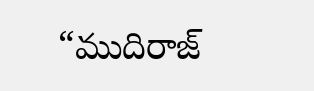“ముదిరాజ్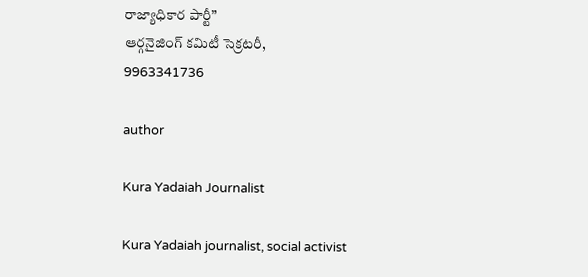రాజ్యాధికార పార్టీ”
ఆర్గనైజింగ్ కమిటీ సెక్రటరీ,
9963341736

author

Kura Yadaiah Journalist

Kura Yadaiah journalist, social activist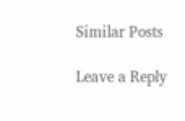Similar Posts

Leave a Reply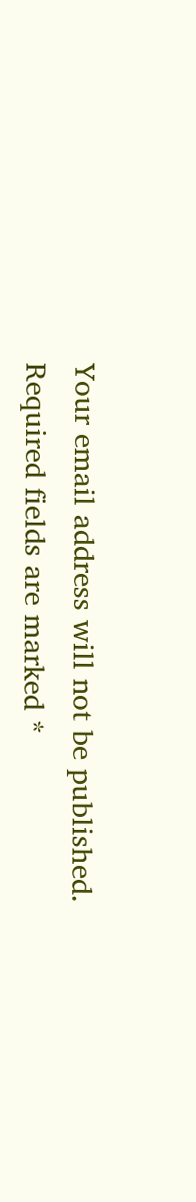Your email address will not be published. Required fields are marked *